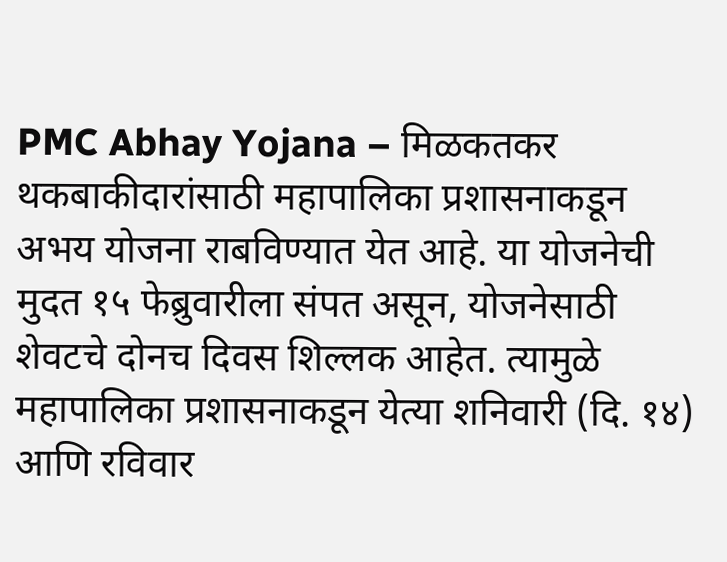PMC Abhay Yojana – मिळकतकर थकबाकीदारांसाठी महापालिका प्रशासनाकडून अभय योजना राबविण्यात येत आहे. या योजनेची मुदत १५ फेब्रुवारीला संपत असून, योजनेसाठी शेवटचे दोनच दिवस शिल्लक आहेत. त्यामुळे महापालिका प्रशासनाकडून येत्या शनिवारी (दि. १४) आणि रविवार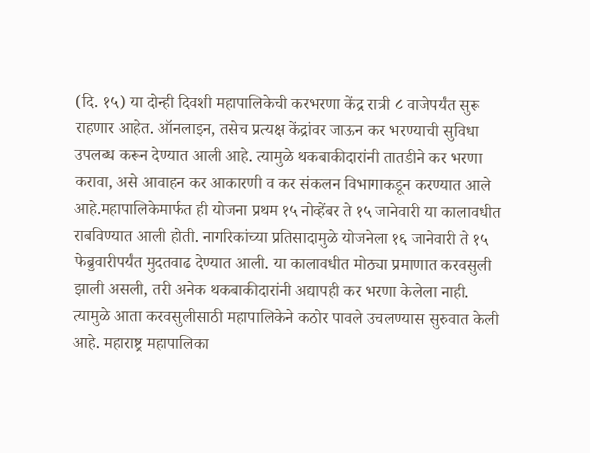(दि. १५) या दोन्ही दिवशी महापालिकेची करभरणा केंद्र रात्री ८ वाजेपर्यंत सुरू राहणार आहेत. ऑनलाइन, तसेच प्रत्यक्ष केंद्रांवर जाऊन कर भरण्याची सुविधा उपलब्ध करून देण्यात आली आहे. त्यामुळे थकबाकीदारांनी तातडीने कर भरणा करावा, असे आवाहन कर आकारणी व कर संकलन विभागाकडून करण्यात आले आहे.महापालिकेमार्फत ही योजना प्रथम १५ नोव्हेंबर ते १५ जानेवारी या कालावधीत राबविण्यात आली होती. नागरिकांच्या प्रतिसादामुळे योजनेला १६ जानेवारी ते १५ फेब्रुवारीपर्यंत मुदतवाढ देण्यात आली. या कालावधीत मोठ्या प्रमाणात करवसुली झाली असली, तरी अनेक थकबाकीदारांनी अद्यापही कर भरणा केलेला नाही. त्यामुळे आता करवसुलीसाठी महापालिकेने कठोर पावले उचलण्यास सुरुवात केली आहे. महाराष्ट्र महापालिका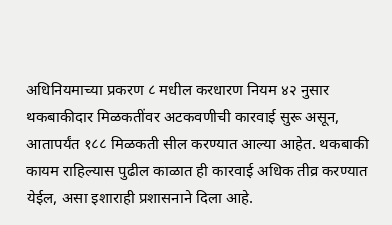अधिनियमाच्या प्रकरण ८ मधील करधारण नियम ४२ नुसार थकबाकीदार मिळकतींवर अटकवणीची कारवाई सुरू असून, आतापर्यंत १८८ मिळकती सील करण्यात आल्या आहेत. थकबाकी कायम राहिल्यास पुढील काळात ही कारवाई अधिक तीव्र करण्यात येईल, असा इशाराही प्रशासनाने दिला आहे.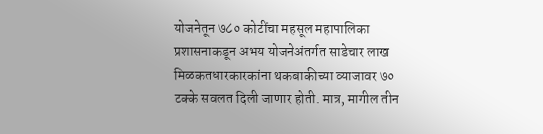योजनेतून ७८० कोटींचा महसूल महापालिका प्रशासनाकडून अभय योजनेअंतर्गत साडेचार लाख मिळकतधारकारकांना थकबाकीच्या व्याजावर ७० टक्के सवलत दिली जाणार होती. मात्र, मागील तीन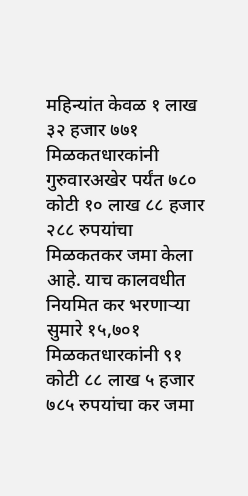महिन्यांत केवळ १ लाख ३२ हजार ७७१ मिळकतधारकांनी गुरुवारअखेर पर्यंत ७८० कोटी १० लाख ८८ हजार २८८ रुपयांचा मिळकतकर जमा केला आहे. याच कालवधीत नियमित कर भरणाऱ्या सुमारे १५,७०१ मिळकतधारकांनी ९१ कोटी ८८ लाख ५ हजार ७८५ रुपयांचा कर जमा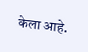केला आहे.